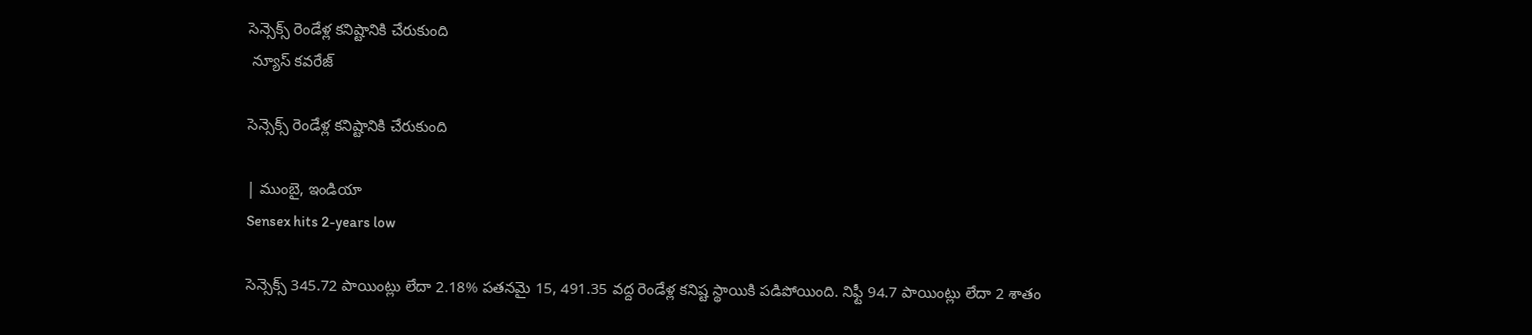సెన్సెక్స్ రెండేళ్ల కనిష్టానికి చేరుకుంది
 న్యూస్ కవరేజ్

సెన్సెక్స్ రెండేళ్ల కనిష్టానికి చేరుకుంది

| ముంబై, ఇండియా
Sensex hits 2-years low

సెన్సెక్స్ 345.72 పాయింట్లు లేదా 2.18% పతనమై 15, 491.35 వద్ద రెండేళ్ల కనిష్ట స్థాయికి పడిపోయింది. నిఫ్టీ 94.7 పాయింట్లు లేదా 2 శాతం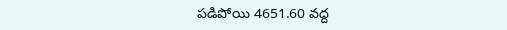పడిపోయి 4651.60 వద్ద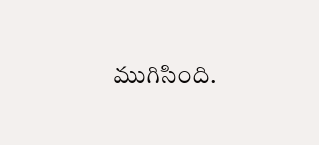ముగిసింది.